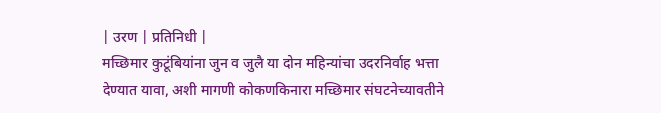| उरण | प्रतिनिधी |
मच्छिमार कुटूंबियांना जुन व जुलै या दोन महिन्यांचा उदरनिर्वाह भत्ता देण्यात यावा, अशी मागणी कोकणकिनारा मच्छिमार संघटनेच्यावतीने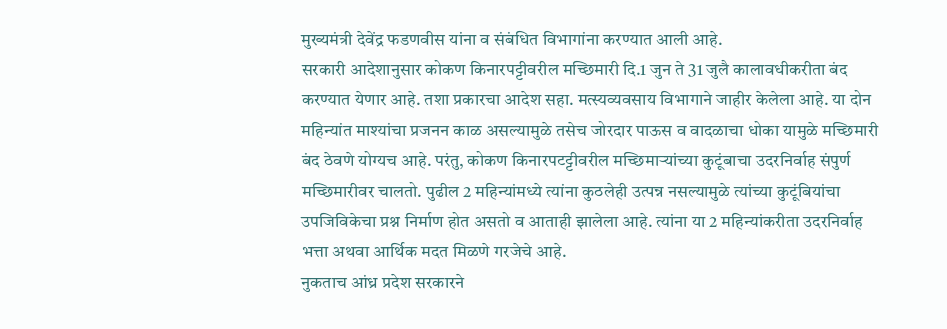मुख्यमंत्री देवेंद्र फडणवीस यांना व संबंधित विभागांना करण्यात आली आहे.
सरकारी आदेशानुसार कोकण किनारपट्टीवरील मच्छिमारी दि.1 जुन ते 31 जुलै कालावधीकरीता बंद करण्यात येणार आहे. तशा प्रकारचा आदेश सहा. मत्स्यव्यवसाय विभागाने जाहीर केलेला आहे. या दोन महिन्यांत माश्यांचा प्रजनन काळ असल्यामुळे तसेच जोरदार पाऊस व वादळाचा धोका यामुळे मच्छिमारी बंद ठेवणे योग्यच आहे. परंतु, कोकण किनारपटट्टीवरील मच्छिमाऱ्यांच्या कुटूंबाचा उदरनिर्वाह संपुर्ण मच्छिमारीवर चालतो. पुढील 2 महिन्यांमध्ये त्यांना कुठलेही उत्पन्न नसल्यामुळे त्यांच्या कुटूंबियांचा उपजिविकेचा प्रश्न निर्माण होत असतो व आताही झालेला आहे. त्यांना या 2 महिन्यांकरीता उदरनिर्वाह भत्ता अथवा आर्थिक मदत मिळणे गरजेचे आहे.
नुकताच आंध्र प्रदेश सरकारने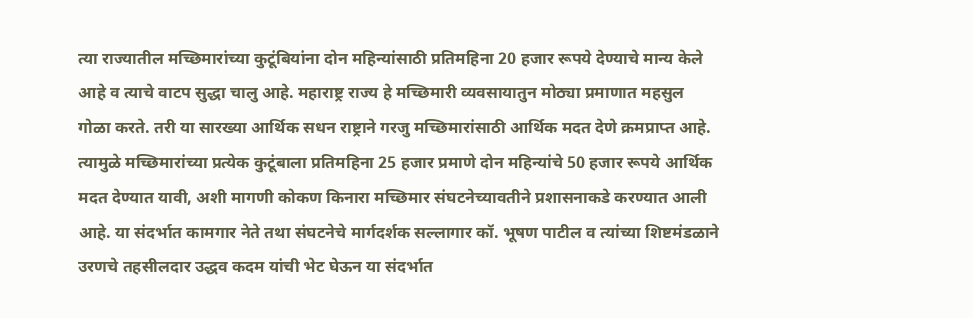त्या राज्यातील मच्छिमारांच्या कुटूंबियांना दोन महिन्यांसाठी प्रतिमहिना 20 हजार रूपये देण्याचे मान्य केले आहे व त्याचे वाटप सुद्धा चालु आहे. महाराष्ट्र राज्य हे मच्छिमारी व्यवसायातुन मोठ्या प्रमाणात महसुल गोळा करते. तरी या सारख्या आर्थिक सधन राष्ट्राने गरजु मच्छिमारांसाठी आर्थिक मदत देणे क्रमप्राप्त आहे. त्यामुळे मच्छिमारांच्या प्रत्येक कुटूंबाला प्रतिमहिना 25 हजार प्रमाणे दोन महिन्यांचे 50 हजार रूपये आर्थिक मदत देण्यात यावी, अशी मागणी कोकण किनारा मच्छिमार संघटनेच्यावतीने प्रशासनाकडे करण्यात आली आहे. या संदर्भात कामगार नेते तथा संघटनेचे मार्गदर्शक सल्लागार कॉ. भूषण पाटील व त्यांच्या शिष्टमंडळाने उरणचे तहसीलदार उद्धव कदम यांची भेट घेऊन या संदर्भात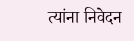त्यांना निवेदन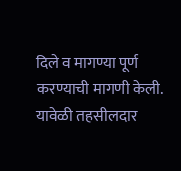दिले व मागण्या पूर्ण करण्याची मागणी केली. यावेळी तहसीलदार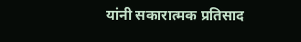यांनी सकारात्मक प्रतिसाद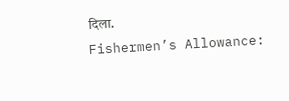दिला.
Fishermen’s Allowance: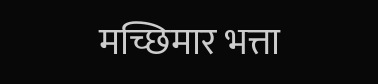मच्छिमार भत्ता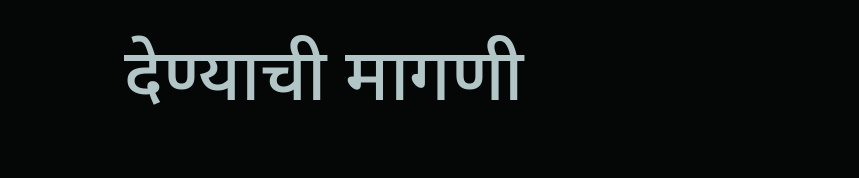देण्याची मागणी